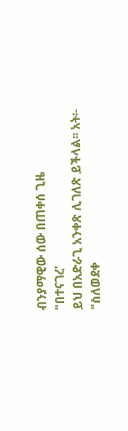ብንያማዊው ሰው በጠቀሰ ጊዜ
"በተናገረ'
ይህ በአድራጊ አንቀጽ ሊገለጽ ይችላል፡፡ አት፡- "ስለወደቀ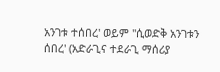አንገቱ ተሰበረ' ወይም "ሲወድቅ አንገቱን ሰበረ' (አድራጊና ተደራጊ ማሰሪያ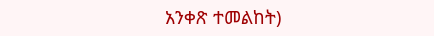አንቀጽ ተመልከት)